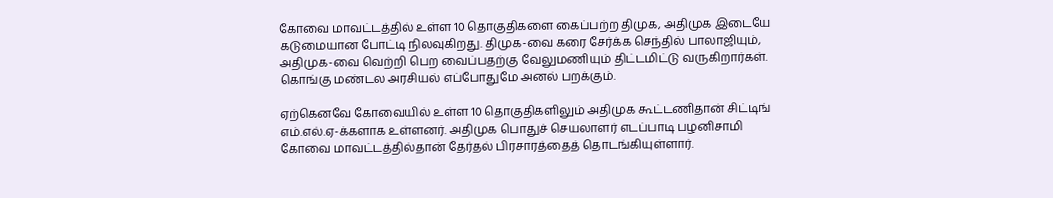கோவை மாவட்டத்தில் உள்ள 10 தொகுதிகளை கைப்பற்ற திமுக, அதிமுக இடையே கடுமையான போட்டி நிலவுகிறது. திமுக-வை கரை சேர்க்க செந்தில் பாலாஜியும், அதிமுக-வை வெற்றி பெற வைப்பதற்கு வேலுமணியும் திட்டமிட்டு வருகிறார்கள். கொங்கு மண்டல அரசியல் எப்போதுமே அனல் பறக்கும்.

ஏற்கெனவே கோவையில் உள்ள 10 தொகுதிகளிலும் அதிமுக கூட்டணிதான் சிட்டிங் எம்.எல்.ஏ-க்களாக உள்ளனர். அதிமுக பொதுச் செயலாளர் எடப்பாடி பழனிசாமி கோவை மாவட்டத்தில்தான் தேர்தல் பிரசாரத்தைத் தொடங்கியுள்ளார்.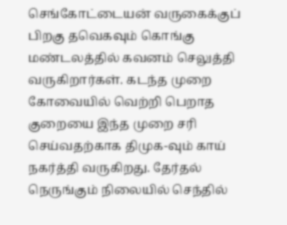செங்கோட்டையன் வருகைக்குப் பிறகு தவெகவும் கொங்கு மண்டலத்தில் கவனம் செலுத்தி வருகிறார்கள். கடந்த முறை கோவையில் வெற்றி பெறாத குறையை இந்த முறை சரி செய்வதற்காக திமுக-வும் காய் நகர்த்தி வருகிறது. தேர்தல் நெருங்கும் நிலையில் செந்தில்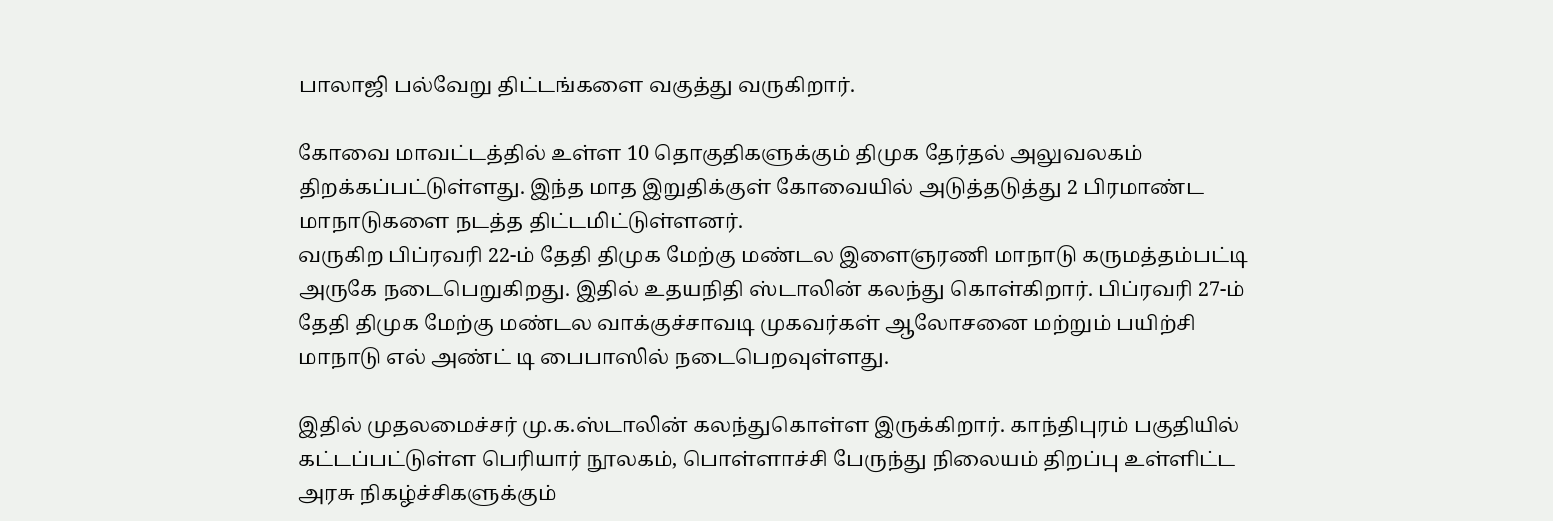பாலாஜி பல்வேறு திட்டங்களை வகுத்து வருகிறார்.

கோவை மாவட்டத்தில் உள்ள 10 தொகுதிகளுக்கும் திமுக தேர்தல் அலுவலகம் திறக்கப்பட்டுள்ளது. இந்த மாத இறுதிக்குள் கோவையில் அடுத்தடுத்து 2 பிரமாண்ட மாநாடுகளை நடத்த திட்டமிட்டுள்ளனர்.
வருகிற பிப்ரவரி 22-ம் தேதி திமுக மேற்கு மண்டல இளைஞரணி மாநாடு கருமத்தம்பட்டி அருகே நடைபெறுகிறது. இதில் உதயநிதி ஸ்டாலின் கலந்து கொள்கிறார். பிப்ரவரி 27-ம் தேதி திமுக மேற்கு மண்டல வாக்குச்சாவடி முகவர்கள் ஆலோசனை மற்றும் பயிற்சி மாநாடு எல் அண்ட் டி பைபாஸில் நடைபெறவுள்ளது.

இதில் முதலமைச்சர் மு.க.ஸ்டாலின் கலந்துகொள்ள இருக்கிறார். காந்திபுரம் பகுதியில் கட்டப்பட்டுள்ள பெரியார் நூலகம், பொள்ளாச்சி பேருந்து நிலையம் திறப்பு உள்ளிட்ட அரசு நிகழ்ச்சிகளுக்கும்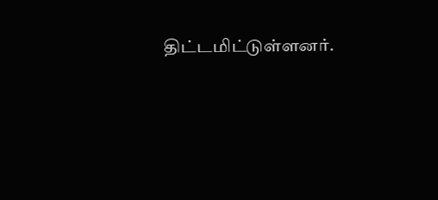திட்டமிட்டுள்ளனர்.